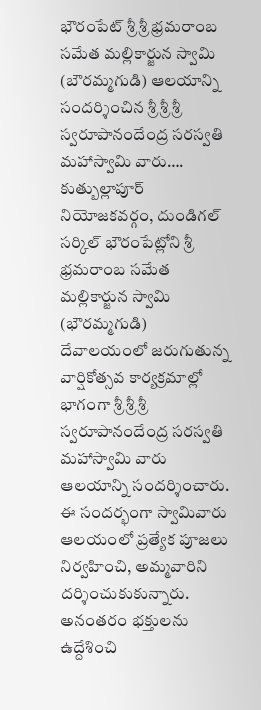భౌరంపేట్ శ్రీ శ్రీ భ్రమరాంబ సమేత మల్లికార్జున స్వామి (బౌరమ్మగుడి) ఆలయాన్ని సందర్శించిన శ్రీ శ్రీ శ్రీ స్వరూపానందేంద్ర సరస్వతి మహాస్వామి వారు….
కుత్బుల్లాపూర్ నియోజకవర్గం, దుండిగల్ సర్కిల్ భౌరంపేట్లోని శ్రీ భ్రమరాంబ సమేత మల్లికార్జున స్వామి (భౌరమ్మగుడి) దేవాలయంలో జరుగుతున్న వార్షికోత్సవ కార్యక్రమాల్లో భాగంగా శ్రీ శ్రీ శ్రీ స్వరూపానందేంద్ర సరస్వతి మహాస్వామి వారు ఆలయాన్ని సందర్శించారు.
ఈ సందర్భంగా స్వామివారు ఆలయంలో ప్రత్యేక పూజలు నిర్వహించి, అమ్మవారిని దర్శించుకుకున్నారు. అనంతరం భక్తులను ఉద్దేశించి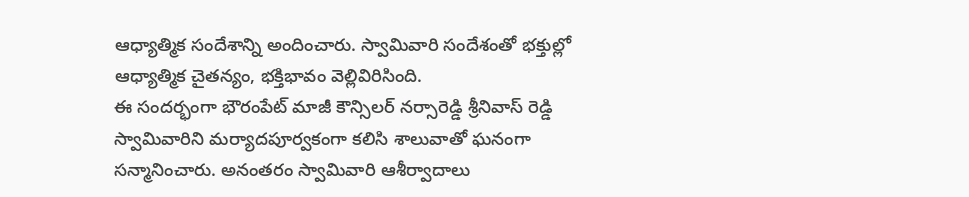ఆధ్యాత్మిక సందేశాన్ని అందించారు. స్వామివారి సందేశంతో భక్తుల్లో ఆధ్యాత్మిక చైతన్యం, భక్తిభావం వెల్లివిరిసింది.
ఈ సందర్భంగా భౌరంపేట్ మాజీ కౌన్సిలర్ నర్సారెడ్డి శ్రీనివాస్ రెడ్డి స్వామివారిని మర్యాదపూర్వకంగా కలిసి శాలువాతో ఘనంగా సన్మానించారు. అనంతరం స్వామివారి ఆశీర్వాదాలు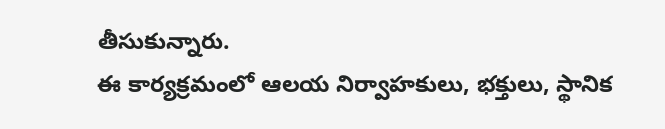తీసుకున్నారు.
ఈ కార్యక్రమంలో ఆలయ నిర్వాహకులు, భక్తులు, స్థానిక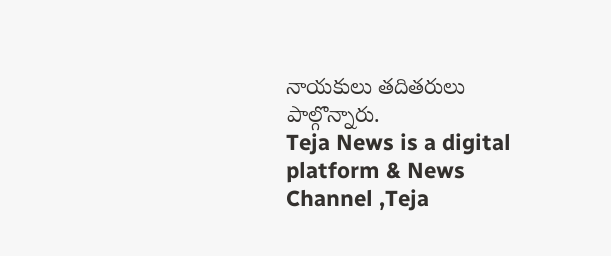నాయకులు తదితరులు పాల్గొన్నారు.
Teja News is a digital platform & News Channel ,Teja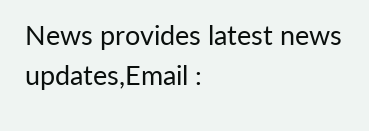News provides latest news updates,Email :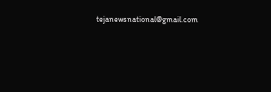tejanewsnational@gmail.com